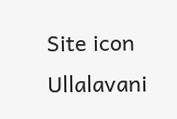Site icon Ullalavani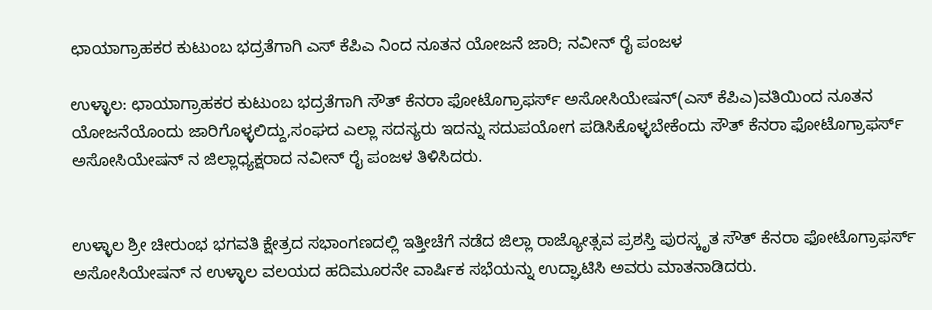ಛಾಯಾಗ್ರಾಹಕರ ಕುಟುಂಬ ಭದ್ರತೆಗಾಗಿ ಎಸ್ ಕೆಪಿಎ ನಿಂದ ನೂತನ ಯೋಜನೆ ಜಾರಿ; ನವೀನ್ ರೈ ಪಂಜಳ

ಉಳ್ಳಾಲ: ಛಾಯಾಗ್ರಾಹಕರ ಕುಟುಂಬ ಭದ್ರತೆಗಾಗಿ ಸೌತ್ ಕೆನರಾ ಫೋಟೊಗ್ರಾಫರ್ಸ್ ಅಸೋಸಿಯೇಷನ್(ಎಸ್ ಕೆಪಿಎ)ವತಿಯಿಂದ ನೂತನ ಯೋಜನೆಯೊಂದು ಜಾರಿಗೊಳ್ಳಲಿದ್ದು,ಸಂಘದ ಎಲ್ಲಾ ಸದಸ್ಯರು ಇದನ್ನು ಸದುಪಯೋಗ ಪಡಿಸಿಕೊಳ್ಳಬೇಕೆಂದು ಸೌತ್ ಕೆನರಾ ಫೋಟೊಗ್ರಾಫರ್ಸ್ ಅಸೋಸಿಯೇಷನ್ ನ ಜಿಲ್ಲಾಧ್ಯಕ್ಷರಾದ ನವೀನ್ ರೈ ಪಂಜಳ ತಿಳಿಸಿದರು.


ಉಳ್ಳಾಲ ಶ್ರೀ ಚೀರುಂಭ ಭಗವತಿ ಕ್ಷೇತ್ರದ ಸಭಾಂಗಣದಲ್ಲಿ ಇತ್ತೀಚೆಗೆ ನಡೆದ ಜಿಲ್ಲಾ ರಾಜ್ಯೋತ್ಸವ ಪ್ರಶಸ್ತಿ ಪುರಸ್ಕೃತ ಸೌತ್ ಕೆನರಾ ಫೋಟೊಗ್ರಾಫರ್ಸ್ ಅಸೋಸಿಯೇಷನ್ ನ ಉಳ್ಳಾಲ ವಲಯದ ಹದಿಮೂರನೇ ವಾರ್ಷಿಕ ಸಭೆಯನ್ನು ಉದ್ಘಾಟಿಸಿ ಅವರು ಮಾತನಾಡಿದರು.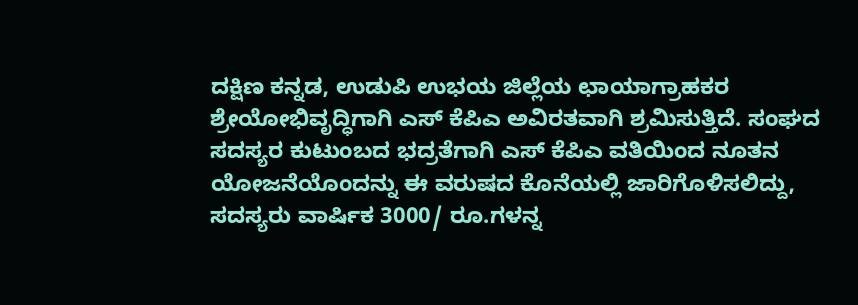ದಕ್ಷಿಣ ಕನ್ನಡ, ಉಡುಪಿ ಉಭಯ ಜಿಲ್ಲೆಯ ಛಾಯಾಗ್ರಾಹಕರ ಶ್ರೇಯೋಭಿವೃದ್ಧಿಗಾಗಿ ಎಸ್ ಕೆಪಿಎ ಅವಿರತವಾಗಿ ಶ್ರಮಿಸುತ್ತಿದೆ. ಸಂಘದ ಸದಸ್ಯರ ಕುಟುಂಬದ ಭದ್ರತೆಗಾಗಿ ಎಸ್ ಕೆಪಿಎ ವತಿಯಿಂದ ನೂತನ ಯೋಜನೆಯೊಂದನ್ನು ಈ ವರುಷದ ಕೊನೆಯಲ್ಲಿ ಜಾರಿಗೊಳಿಸಲಿದ್ದು, ಸದಸ್ಯರು ವಾರ್ಷಿಕ 3000/ ರೂ.ಗಳನ್ನ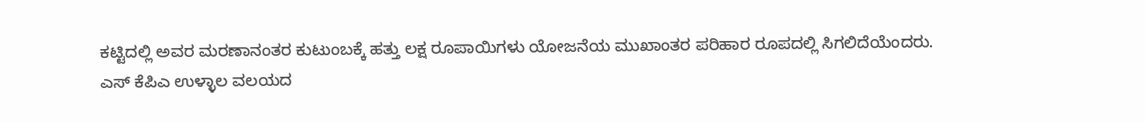ಕಟ್ಟಿದಲ್ಲಿ ಅವರ ಮರಣಾನಂತರ ಕುಟುಂಬಕ್ಕೆ ಹತ್ತು ಲಕ್ಷ ರೂಪಾಯಿಗಳು ಯೋಜನೆಯ ಮುಖಾಂತರ ಪರಿಹಾರ ರೂಪದಲ್ಲಿ ಸಿಗಲಿದೆಯೆಂದರು.
ಎಸ್ ಕೆಪಿಎ ಉಳ್ಳಾಲ ವಲಯದ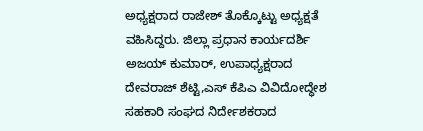ಅಧ್ಯಕ್ಷರಾದ ರಾಜೇಶ್ ತೊಕ್ಕೊಟ್ಟು ಅಧ್ಯಕ್ಷತೆ ವಹಿಸಿದ್ದರು. ಜಿಲ್ಲಾ ಪ್ರಧಾನ ಕಾರ್ಯದರ್ಶಿ ಅಜಯ್ ಕುಮಾರ್, ಉಪಾಧ್ಯಕ್ಷರಾದ ದೇವರಾಜ್ ಶೆಟ್ಟಿ,ಎಸ್ ಕೆಪಿಎ ವಿವಿದೋದ್ಧೇಶ ಸಹಕಾರಿ ಸಂಘದ ನಿರ್ದೇಶಕರಾದ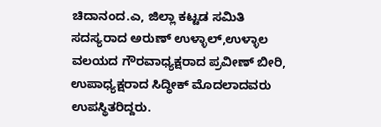ಚಿದಾನಂದ.ಎ, ಜಿಲ್ಲಾ ಕಟ್ಟಡ ಸಮಿತಿ ಸದಸ್ಯರಾದ ಅರುಣ್ ಉಳ್ಳಾಲ್,ಉಳ್ಳಾಲ ವಲಯದ ಗೌರವಾಧ್ಯಕ್ಷರಾದ ಪ್ರವೀಣ್ ಬೀರಿ, ಉಪಾಧ್ಯಕ್ಷರಾದ ಸಿದ್ಧೀಕ್ ಮೊದಲಾದವರು ಉಪಸ್ಥಿತರಿದ್ದರು.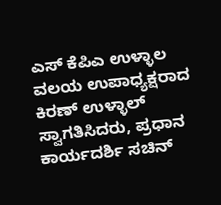ಎಸ್ ಕೆಪಿಎ ಉಳ್ಳಾಲ ವಲಯ ಉಪಾಧ್ಯಕ್ಷರಾದ ಕಿರಣ್ ಉಳ್ಳಾಲ್ ಸ್ವಾಗತಿಸಿದರು, ಪ್ರಧಾನ ಕಾರ್ಯದರ್ಶಿ ಸಚಿನ್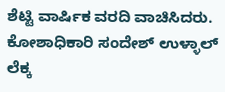ಶೆಟ್ಟಿ ವಾರ್ಷಿಕ ವರದಿ ವಾಚಿಸಿದರು. ಕೋಶಾಧಿಕಾರಿ ಸಂದೇಶ್ ಉಳ್ಳಾಲ್ ಲೆಕ್ಕ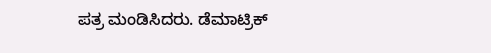ಪತ್ರ ಮಂಡಿಸಿದರು. ಡೆಮಾಟ್ರಿಕ್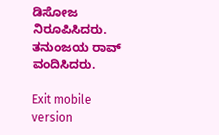ಡಿಸೋಜ ನಿರೂಪಿಸಿದರು. ತನುಂಜಯ ರಾವ್ ವಂದಿಸಿದರು.

Exit mobile version